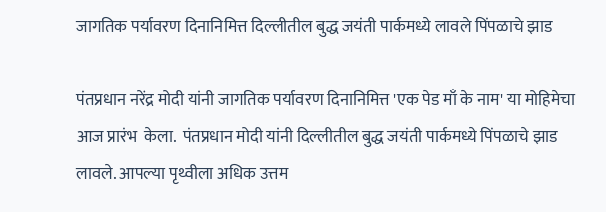जागतिक पर्यावरण दिनानिमित्त दिल्लीतील बुद्ध जयंती पार्कमध्ये लावले पिंपळाचे झाड

पंतप्रधान नरेंद्र मोदी यांनी जागतिक पर्यावरण दिनानिमित्त 'एक पेड माँ के नाम' या मोहिमेचा आज प्रारंभ  केला.  पंतप्रधान मोदी यांनी दिल्लीतील बुद्ध जयंती पार्कमध्ये पिंपळाचे झाड लावले. आपल्या पृथ्वीला अधिक उत्तम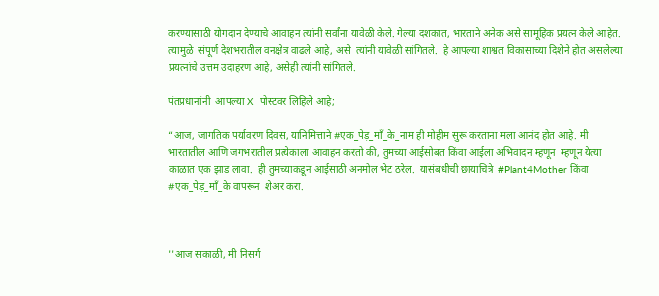करण्यासाठी योगदान देण्याचे आवाहन त्यांनी सर्वांना यावेळी केले. गेल्या दशकात, भारताने अनेक असे सामूहिक प्रयत्न केले आहेत. त्यामुळे  संपूर्ण देशभरातील वनक्षेत्र वाढले आहे, असे  त्यांनी यावेळी सांगितले.  हे आपल्या शाश्वत विकासाच्या दिशेने होत असलेल्या  प्रयत्नांचे उत्तम उदाहरण आहे, असेही त्यांनी सांगितले.

पंतप्रधानांनी  आपल्या X  पोस्टवर लिहिले आहे;

“आज, जागतिक पर्यावरण दिवस, यानिमित्ताने #एक_पेड़_माँ_के_नाम ही मोहीम सुरू करताना मला आनंद होत आहे. मी भारतातील आणि जगभरातील प्रत्येकाला आवाहन करतो की, तुमच्या आईसोबत किंवा आईला अभिवादन म्हणून  म्हणून येत्या काळात एक झाड लावा.  ही तुमच्याकडून आईसाठी अनमोल भेट ठरेल.  यासंबधीची छायाचित्रे  #Plant4Mother किंवा #एक_पेड़_माँ_के वापरून  शेअर करा.



''आज सकाळी, मी निसर्ग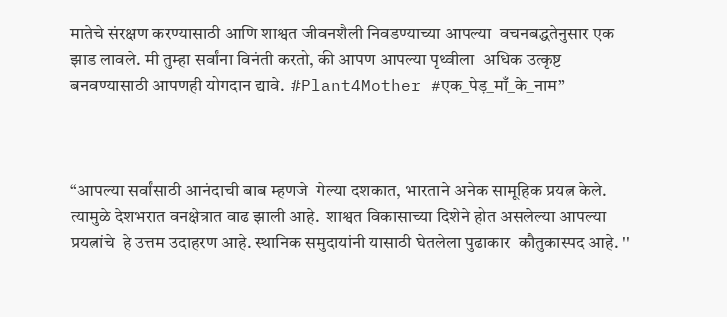मातेचे संरक्षण करण्यासाठी आणि शाश्वत जीवनशैली निवडण्याच्या आपल्या  वचनबद्धतेनुसार एक झाड लावले. मी तुम्हा सर्वांना विनंती करतो, की आपण आपल्या पृथ्वीला  अधिक उत्कृष्ट बनवण्यासाठी आपणही योगदान द्यावे.  #Plant4Mother #एक_पेड़_माँ_के_नाम”



“आपल्या सर्वांसाठी आनंदाची बाब म्हणजे  गेल्या दशकात, भारताने अनेक सामूहिक प्रयत्न केले.  त्यामुळे देशभरात वनक्षेत्रात वाढ झाली आहे.  शाश्वत विकासाच्या दिशेने होत असलेल्या आपल्या  प्रयत्नांचे  हे उत्तम उदाहरण आहे. स्थानिक समुदायांनी यासाठी घेतलेला पुढाकार  कौतुकास्पद आहे. ''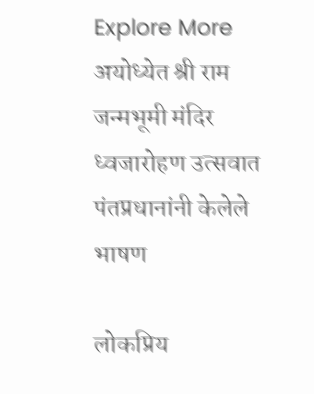Explore More
अयोध्येत श्री राम जन्मभूमी मंदिर ध्वजारोहण उत्सवात पंतप्रधानांनी केलेले भाषण

लोकप्रिय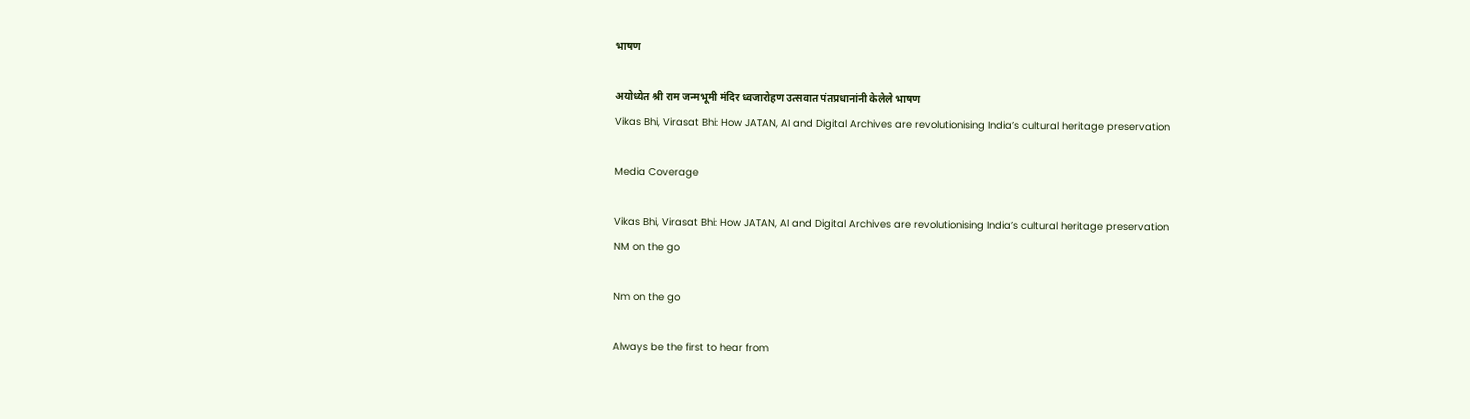भाषण

अयोध्येत श्री राम जन्मभूमी मंदिर ध्वजारोहण उत्सवात पंतप्रधानांनी केलेले भाषण
Vikas Bhi, Virasat Bhi: How JATAN, AI and Digital Archives are revolutionising India’s cultural heritage preservation

Media Coverage

Vikas Bhi, Virasat Bhi: How JATAN, AI and Digital Archives are revolutionising India’s cultural heritage preservation
NM on the go

Nm on the go

Always be the first to hear from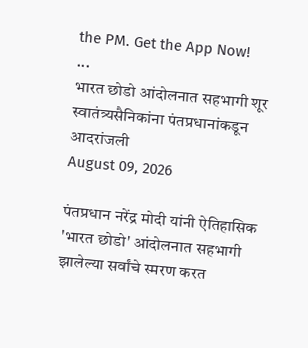the PM. Get the App Now!
...
भारत छोडो आंदोलनात सहभागी शूर स्वातंत्र्यसैनिकांना पंतप्रधानांकडून आदरांजली
August 09, 2026

पंतप्रधान नरेंद्र मोदी यांनी ऐतिहासिक 'भारत छोडो' आंदोलनात सहभागी झालेल्या सर्वांचे स्मरण करत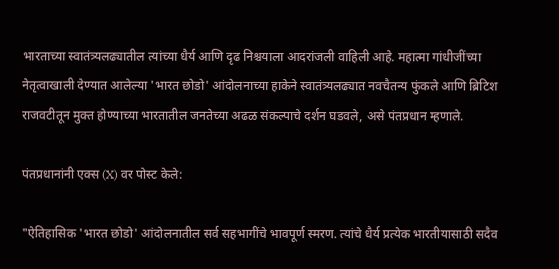भारताच्या स्वातंत्र्यलढ्यातील त्यांच्या धैर्य आणि दृढ निश्चयाला आदरांजली वाहिली आहे. महात्मा गांधीजींच्या नेतृत्वाखाली देण्यात आलेल्या 'भारत छोडो' आंदोलनाच्या हाकेने स्वातंत्र्यलढ्यात नवचैतन्य फुंकले आणि ब्रिटिश राजवटीतून मुक्त होण्याच्या भारतातील जनतेच्या अढळ संकल्पाचे दर्शन घडवले, असे पंतप्रधान म्हणाले.

पंतप्रधानांनी एक्स (X) वर पोस्ट केले:

"ऐतिहासिक 'भारत छोडो' आंदोलनातील सर्व सहभागींचे भावपूर्ण स्मरण. त्यांचे धैर्य प्रत्येक भारतीयासाठी सदैव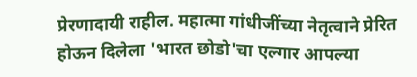प्रेरणादायी राहील. महात्मा गांधीजींच्या नेतृत्वाने प्रेरित होऊन दिलेला 'भारत छोडो'चा एल्गार आपल्या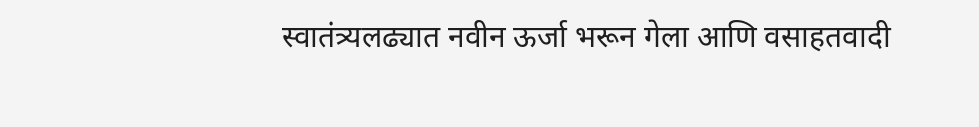स्वातंत्र्यलढ्यात नवीन ऊर्जा भरून गेला आणि वसाहतवादी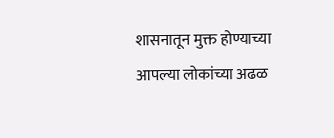शासनातून मुक्त होण्याच्या आपल्या लोकांच्या अढळ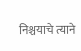निश्चयाचे त्याने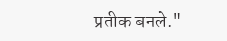प्रतीक बनले."